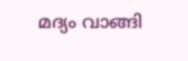മദ്യം വാങ്ങി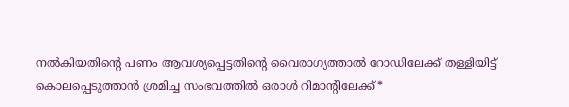നല്‍കിയതിന്റെ പണം ആവശ്യപ്പെട്ടതിന്റെ വൈരാഗ്യത്താൽ റോഡിലേക്ക് തള്ളിയിട്ട് കൊലപ്പെടുത്താൻ ശ്രമിച്ച സംഭവത്തിൽ ഒരാൾ റിമാന്റിലേക്ക്*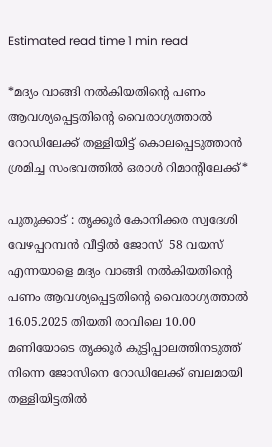Estimated read time 1 min read

*മദ്യം വാങ്ങി നല്‍കിയതിന്റെ പണം ആവശ്യപ്പെട്ടതിന്റെ വൈരാഗ്യത്താൽ റോഡിലേക്ക് തള്ളിയിട്ട് കൊലപ്പെടുത്താൻ ശ്രമിച്ച സംഭവത്തിൽ ഒരാൾ റിമാന്റിലേക്ക്*

പുതുക്കാട് : തൃക്കൂർ കോനിക്കര സ്വദേശി വേഴപ്പറമ്പൻ വീട്ടിൽ ജോസ്  58 വയസ് എന്നയാളെ മദ്യം വാങ്ങി നൽകിയതിന്റെ പണം ആവശ്യപ്പെട്ടതിന്റെ വൈരാഗ്യത്താൽ  16.05.2025 തിയതി രാവിലെ 10.00 മണിയോടെ തൃക്കൂര്‍ കുട്ടിപ്പാലത്തിനടുത്ത് നിന്നെ ജോസിനെ റോഡിലേക്ക് ബലമായി തള്ളിയിട്ടതില്‍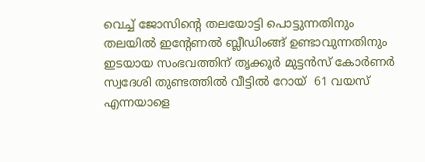വെച്ച് ജോസിന്റെ തലയോട്ടി പൊട്ടുന്നതിനും തലയില്‍ ഇന്റേണല്‍ ബ്ലീഡിംങ്ങ് ഉണ്ടാവുന്നതിനും ഇടയായ സംഭവത്തിന് തൃക്കൂർ മുട്ടൻസ് കോർണർ സ്വദേശി തുണ്ടത്തിൽ വീട്ടിൽ റോയ്  61 വയസ് എന്നയാളെ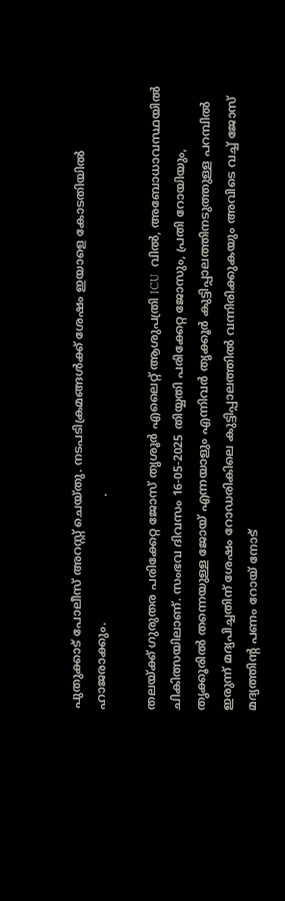പുതുക്കാട് പോലീസ് അറസ്റ്റ് ചെയ്തു. നടപടിക്രമങ്ങൾക്ക് ശേഷം ഇയാളെ കോടതിയിൽ ഹാജരാക്കും.                                  .

തലയ്ക്ക് ഗുരുതര പരിക്കേറ്റ ജോസ് തൃശൂർ എലൈറ്റ് ആശുപത്രി ICU  വിൽ, അബോധാവസ്ഥയിൽ  ചികിത്സയിലാണ്. സംഭവ ദിവസം 16-05-2025 തിയ്യതി പരിക്കേറ്റ ജോസും, പ്രതി റോയിയും, തൃക്കൂരിൽ തന്നെയുള്ള ജോയ് എന്നയാളും എന്നിവർ തൃക്കൂർ കുട്ടിപ്പാലത്തിനടുത്തുള്ള പറമ്പിൽ ഇരുന്ന് മദ്യപിച്ചതിന് ശേഷം റോഡരികിലെ കുട്ടിപ്പാലത്തിൽ വന്നിരിക്കുകയും അവിടെ വച്ച് ജോസ് മദ്യത്തിന്റ പണം റോയ് നോട്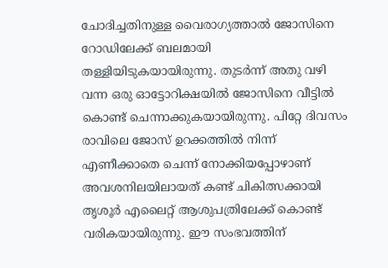ചോദിച്ചതിനുള്ള വൈരാഗ്യത്താൽ ജോസിനെ റോഡിലേക്ക് ബലമായി തള്ളിയിടുകയായിരുന്നു. തുടർന്ന് അതു വഴി വന്ന ഒരു ഓട്ടോറിക്ഷയിൽ ജോസിനെ വീട്ടിൽ കൊണ്ട് ചെന്നാക്കുകയായിരുന്നു. പിറ്റേ ദിവസം രാവിലെ ജോസ് ഉറക്കത്തിൽ നിന്ന് എണീക്കാതെ ചെന്ന് നോക്കിയപ്പോഴാണ് അവശനിലയിലായത് കണ്ട് ചികിത്സക്കായി തൃശൂർ എലൈറ്റ് ആശുപത്രിലേക്ക് കൊണ്ട് വരികയായിരുന്നു. ഈ സംഭവത്തിന്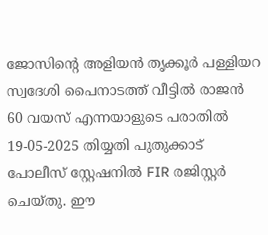ജോസിന്റെ അളിയൻ തൃക്കൂർ പള്ളിയറ സ്വദേശി പൈനാടത്ത് വീട്ടിൽ രാജൻ 60 വയസ് എന്നയാളുടെ പരാതിൽ 19-05-2025 തിയ്യതി പുതുക്കാട് പോലീസ് സ്റ്റേഷനിൽ FIR രജിസ്റ്റർ ചെയ്തു. ഈ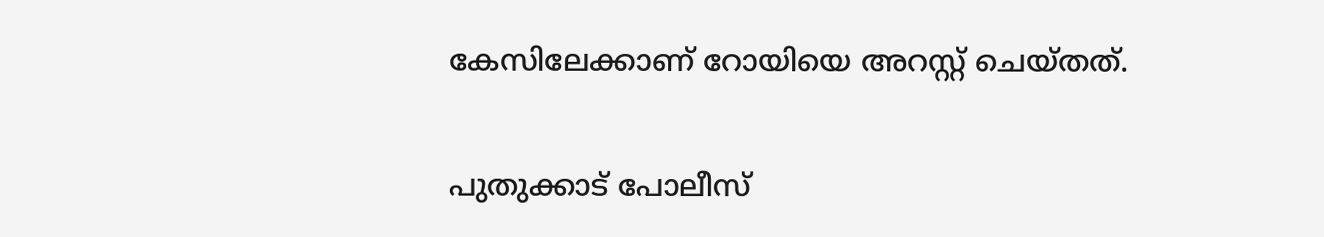കേസിലേക്കാണ് റോയിയെ അറസ്റ്റ് ചെയ്തത്.

പുതുക്കാട് പോലീസ്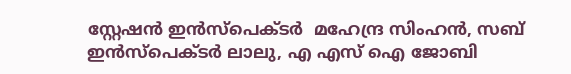സ്റ്റേഷൻ ഇൻസ്പെക്ടർ  മഹേന്ദ്ര സിംഹൻ, സബ് ഇൻസ്പെക്ടർ ലാലു, എ എസ് ഐ ജോബി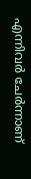എന്നിവർ ചേർന്നാണ്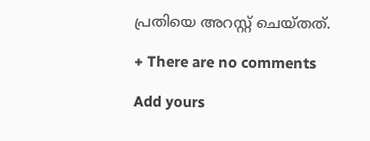പ്രതിയെ അറസ്റ്റ് ചെയ്തത്.

+ There are no comments

Add yours